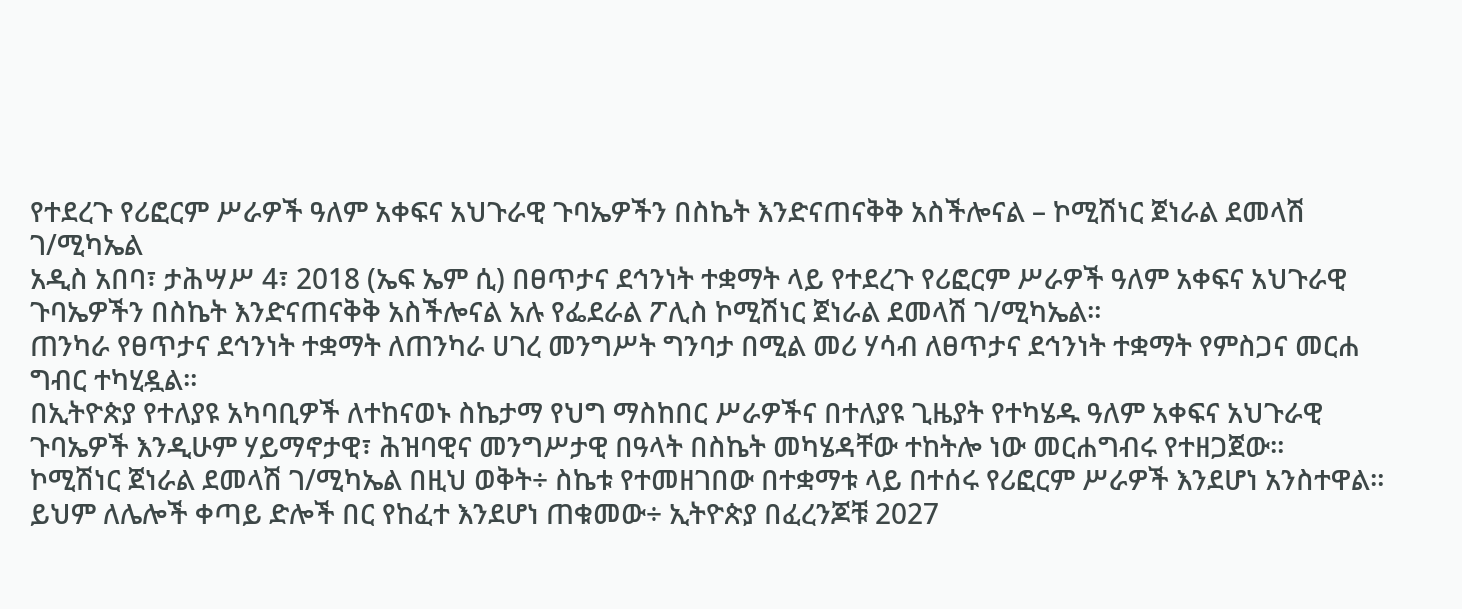የተደረጉ የሪፎርም ሥራዎች ዓለም አቀፍና አህጉራዊ ጉባኤዎችን በስኬት እንድናጠናቅቅ አስችሎናል – ኮሚሽነር ጀነራል ደመላሽ ገ/ሚካኤል
አዲስ አበባ፣ ታሕሣሥ 4፣ 2018 (ኤፍ ኤም ሲ) በፀጥታና ደኅንነት ተቋማት ላይ የተደረጉ የሪፎርም ሥራዎች ዓለም አቀፍና አህጉራዊ ጉባኤዎችን በስኬት እንድናጠናቅቅ አስችሎናል አሉ የፌደራል ፖሊስ ኮሚሽነር ጀነራል ደመላሽ ገ/ሚካኤል።
ጠንካራ የፀጥታና ደኅንነት ተቋማት ለጠንካራ ሀገረ መንግሥት ግንባታ በሚል መሪ ሃሳብ ለፀጥታና ደኅንነት ተቋማት የምስጋና መርሐ ግብር ተካሂዷል።
በኢትዮጵያ የተለያዩ አካባቢዎች ለተከናወኑ ስኬታማ የህግ ማስከበር ሥራዎችና በተለያዩ ጊዜያት የተካሄዱ ዓለም አቀፍና አህጉራዊ ጉባኤዎች እንዲሁም ሃይማኖታዊ፣ ሕዝባዊና መንግሥታዊ በዓላት በስኬት መካሄዳቸው ተከትሎ ነው መርሐግብሩ የተዘጋጀው።
ኮሚሽነር ጀነራል ደመላሽ ገ/ሚካኤል በዚህ ወቅት÷ ስኬቱ የተመዘገበው በተቋማቱ ላይ በተሰሩ የሪፎርም ሥራዎች እንደሆነ አንስተዋል።
ይህም ለሌሎች ቀጣይ ድሎች በር የከፈተ እንደሆነ ጠቁመው÷ ኢትዮጵያ በፈረንጆቹ 2027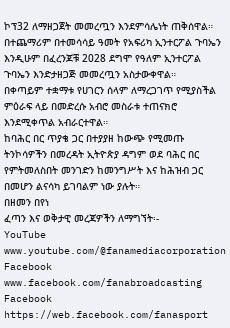ኮፕ32 ለማዘጋጀት መመረጧን እንደምሳሌነት ጠቅሰዋል።
በተጨማሪም በተመሳሳይ ዓመት የአፍሪካ ኢንተርፖል ጉባኤን እንዲሁም በፈረንጆቹ 2028 ደግሞ የዓለም ኢንተርፖል ጉባኤን እንድታዘጋጅ መመረጧን አስታውቀዋል።
በቀጣይም ተቋማቱ የሀገርን ሰላም ለማረጋገጥ የሚያስችል ምዕራፍ ላይ በመድረሱ አብሮ መስራቱ ተጠናክሮ እንደሚቀጥል አብራርተዋል።
ከባሕር በር ጥያቄ ጋር በተያያዘ ከውጭ የሚመጡ ትንኮሳዎችን በመረዳት ኢትዮጵያ ዳግም ወደ ባሕር በር የምትመለስበት መንገድን ከመንግሥት እና ከሕዝብ ጋር በመሆን ልናሳካ ይገባልም ነው ያሉት።
በዘመን በየነ
ፈጣን እና ወቅታዊ መረጃዎችን ለማግኘት፡-
YouTube www.youtube.com/@fanamediacorporation
Facebook www.facebook.com/fanabroadcasting
Facebook https://web.facebook.com/fanasport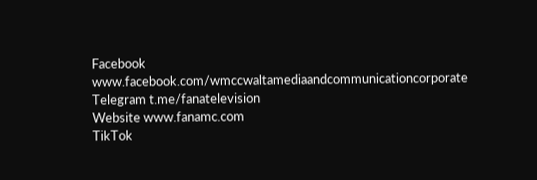Facebook www.facebook.com/wmccwaltamediaandcommunicationcorporate
Telegram t.me/fanatelevision
Website www.fanamc.com
TikTok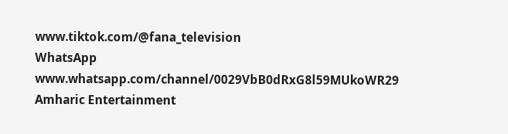www.tiktok.com/@fana_television
WhatsApp www.whatsapp.com/channel/0029VbB0dRxG8l59MUkoWR29
Amharic Entertainment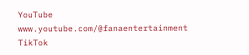YouTube www.youtube.com/@fanaentertainment
TikTok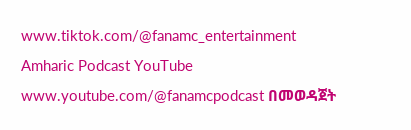www.tiktok.com/@fanamc_entertainment
Amharic Podcast YouTube www.youtube.com/@fanamcpodcast በመወዳጀት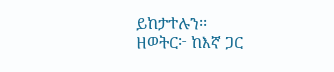ይከታተሉን፡፡
ዘወትር፦ ከእኛ ጋር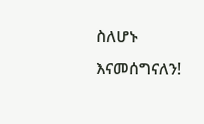ስለሆኑ እናመሰግናለን!